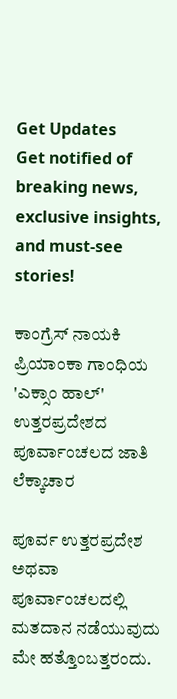Get Updates
Get notified of breaking news, exclusive insights, and must-see stories!

ಕಾಂಗ್ರೆಸ್ ನಾಯಕಿ ಪ್ರಿಯಾಂಕಾ ಗಾಂಧಿಯ 'ಎಕ್ಸಾಂ ಹಾಲ್' ಉತ್ತರಪ್ರದೇಶದ ಪೂರ್ವಾಂಚಲದ ಜಾತಿ ಲೆಕ್ಕಾಚಾರ

ಪೂರ್ವ ಉತ್ತರಪ್ರದೇಶ ಅಥವಾ ಪೂರ್ವಾಂಚಲದಲ್ಲಿ ಮತದಾನ ನಡೆಯುವುದು ಮೇ ಹತ್ತೊಂಬತ್ತರಂದು.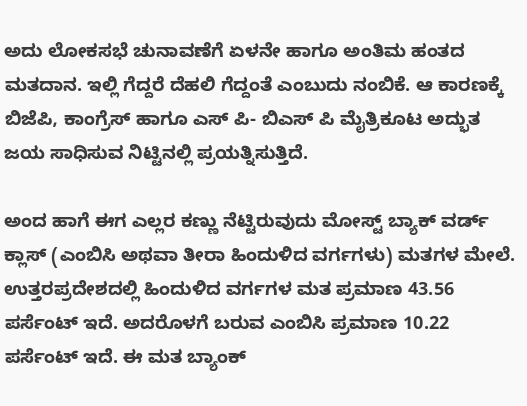ಅದು ಲೋಕಸಭೆ ಚುನಾವಣೆಗೆ ಏಳನೇ ಹಾಗೂ ಅಂತಿಮ ಹಂತದ ಮತದಾನ. ಇಲ್ಲಿ ಗೆದ್ದರೆ ದೆಹಲಿ ಗೆದ್ದಂತೆ ಎಂಬುದು ನಂಬಿಕೆ. ಆ ಕಾರಣಕ್ಕೆ ಬಿಜೆಪಿ, ಕಾಂಗ್ರೆಸ್ ಹಾಗೂ ಎಸ್ ಪಿ- ಬಿಎಸ್ ಪಿ ಮೈತ್ರಿಕೂಟ ಅದ್ಭುತ ಜಯ ಸಾಧಿಸುವ ನಿಟ್ಟಿನಲ್ಲಿ ಪ್ರಯತ್ನಿಸುತ್ತಿದೆ.

ಅಂದ ಹಾಗೆ ಈಗ ಎಲ್ಲರ ಕಣ್ಣು ನೆಟ್ಟಿರುವುದು ಮೋಸ್ಟ್ ಬ್ಯಾಕ್ ವರ್ಡ್ ಕ್ಲಾಸ್ (ಎಂಬಿಸಿ ಅಥವಾ ತೀರಾ ಹಿಂದುಳಿದ ವರ್ಗಗಳು) ಮತಗಳ ಮೇಲೆ. ಉತ್ತರಪ್ರದೇಶದಲ್ಲಿ ಹಿಂದುಳಿದ ವರ್ಗಗಳ ಮತ ಪ್ರಮಾಣ 43.56 ಪರ್ಸೆಂಟ್ ಇದೆ. ಅದರೊಳಗೆ ಬರುವ ಎಂಬಿಸಿ ಪ್ರಮಾಣ 10.22 ಪರ್ಸೆಂಟ್ ಇದೆ. ಈ ಮತ ಬ್ಯಾಂಕ್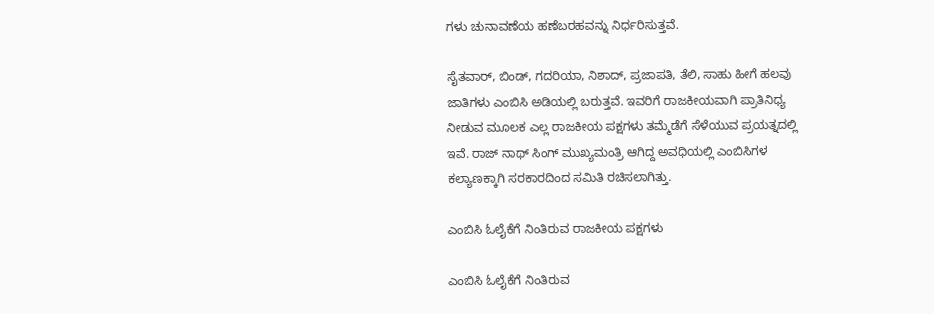ಗಳು ಚುನಾವಣೆಯ ಹಣೆಬರಹವನ್ನು ನಿರ್ಧರಿಸುತ್ತವೆ.

ಸೈತವಾರ್, ಬಿಂಡ್, ಗದರಿಯಾ, ನಿಶಾದ್, ಪ್ರಜಾಪತಿ, ತೆಲಿ, ಸಾಹು ಹೀಗೆ ಹಲವು ಜಾತಿಗಳು ಎಂಬಿಸಿ ಅಡಿಯಲ್ಲಿ ಬರುತ್ತವೆ. ಇವರಿಗೆ ರಾಜಕೀಯವಾಗಿ ಪ್ರಾತಿನಿಧ್ಯ ನೀಡುವ ಮೂಲಕ ಎಲ್ಲ ರಾಜಕೀಯ ಪಕ್ಷಗಳು ತಮ್ಮೆಡೆಗೆ ಸೆಳೆಯುವ ಪ್ರಯತ್ನದಲ್ಲಿ ಇವೆ. ರಾಜ್ ನಾಥ್ ಸಿಂಗ್ ಮುಖ್ಯಮಂತ್ರಿ ಆಗಿದ್ದ ಅವಧಿಯಲ್ಲಿ ಎಂಬಿಸಿಗಳ ಕಲ್ಯಾಣಕ್ಕಾಗಿ ಸರಕಾರದಿಂದ ಸಮಿತಿ ರಚಿಸಲಾಗಿತ್ತು.

ಎಂಬಿಸಿ ಓಲೈಕೆಗೆ ನಿಂತಿರುವ ರಾಜಕೀಯ ಪಕ್ಷಗಳು

ಎಂಬಿಸಿ ಓಲೈಕೆಗೆ ನಿಂತಿರುವ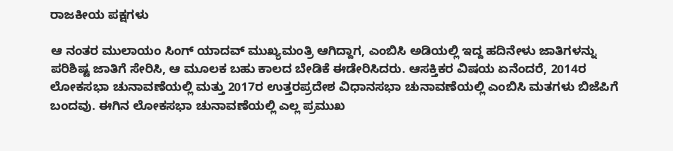ರಾಜಕೀಯ ಪಕ್ಷಗಳು

ಆ ನಂತರ ಮುಲಾಯಂ ಸಿಂಗ್ ಯಾದವ್ ಮುಖ್ಯಮಂತ್ರಿ ಆಗಿದ್ದಾಗ, ಎಂಬಿಸಿ ಅಡಿಯಲ್ಲಿ ಇದ್ದ ಹದಿನೇಳು ಜಾತಿಗಳನ್ನು ಪರಿಶಿಷ್ಟ ಜಾತಿಗೆ ಸೇರಿಸಿ, ಆ ಮೂಲಕ ಬಹು ಕಾಲದ ಬೇಡಿಕೆ ಈಡೇರಿಸಿದರು. ಆಸಕ್ತಿಕರ ವಿಷಯ ಏನೆಂದರೆ, 2014ರ ಲೋಕಸಭಾ ಚುನಾವಣೆಯಲ್ಲಿ ಮತ್ತು 2017ರ ಉತ್ತರಪ್ರದೇಶ ವಿಧಾನಸಭಾ ಚುನಾವಣೆಯಲ್ಲಿ ಎಂಬಿಸಿ ಮತಗಳು ಬಿಜೆಪಿಗೆ ಬಂದವು. ಈಗಿನ ಲೋಕಸಭಾ ಚುನಾವಣೆಯಲ್ಲಿ ಎಲ್ಲ ಪ್ರಮುಖ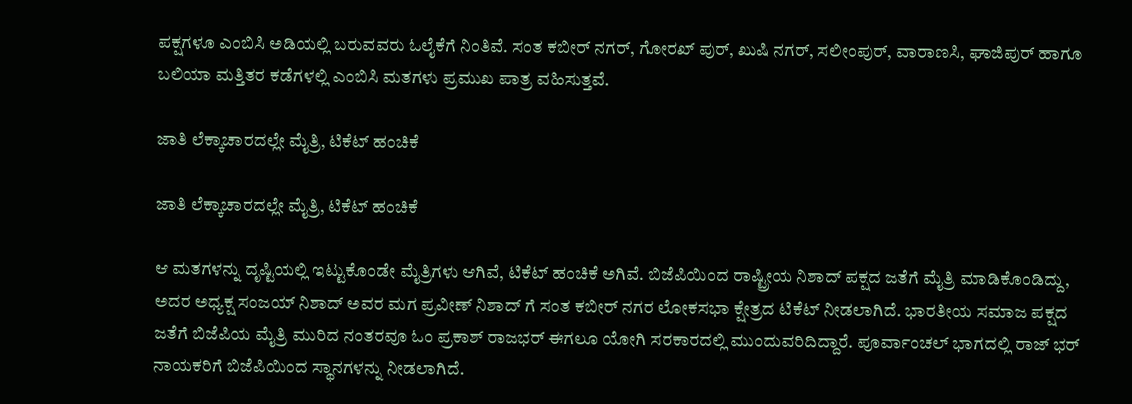ಪಕ್ಷಗಳೂ ಎಂಬಿಸಿ ಅಡಿಯಲ್ಲಿ ಬರುವವರು ಓಲೈಕೆಗೆ ನಿಂತಿವೆ. ಸಂತ ಕಬೀರ್ ನಗರ್, ಗೋರಖ್ ಪುರ್, ಖುಷಿ ನಗರ್, ಸಲೀಂಪುರ್, ವಾರಾಣಸಿ, ಘಾಜಿಪುರ್ ಹಾಗೂ ಬಲಿಯಾ ಮತ್ತಿತರ ಕಡೆಗಳಲ್ಲಿ ಎಂಬಿಸಿ ಮತಗಳು ಪ್ರಮುಖ ಪಾತ್ರ ವಹಿಸುತ್ತವೆ.

ಜಾತಿ ಲೆಕ್ಕಾಚಾರದಲ್ಲೇ ಮೈತ್ರಿ, ಟಿಕೆಟ್ ಹಂಚಿಕೆ

ಜಾತಿ ಲೆಕ್ಕಾಚಾರದಲ್ಲೇ ಮೈತ್ರಿ, ಟಿಕೆಟ್ ಹಂಚಿಕೆ

ಆ ಮತಗಳನ್ನು ದೃಷ್ಟಿಯಲ್ಲಿ ಇಟ್ಟುಕೊಂಡೇ ಮೈತ್ರಿಗಳು ಆಗಿವೆ, ಟಿಕೆಟ್ ಹಂಚಿಕೆ ಅಗಿವೆ. ಬಿಜೆಪಿಯಿಂದ ರಾಷ್ಟ್ರೀಯ ನಿಶಾದ್ ಪಕ್ಷದ ಜತೆಗೆ ಮೈತ್ರಿ ಮಾಡಿಕೊಂಡಿದ್ದು, ಅದರ ಅಧ್ಯಕ್ಷ ಸಂಜಯ್ ನಿಶಾದ್ ಅವರ ಮಗ ಪ್ರವೀಣ್ ನಿಶಾದ್ ಗೆ ಸಂತ ಕಬೀರ್ ನಗರ ಲೋಕಸಭಾ ಕ್ಷೇತ್ರದ ಟಿಕೆಟ್ ನೀಡಲಾಗಿದೆ. ಭಾರತೀಯ ಸಮಾಜ ಪಕ್ಷದ ಜತೆಗೆ ಬಿಜೆಪಿಯ ಮೈತ್ರಿ ಮುರಿದ ನಂತರವೂ ಓಂ ಪ್ರಕಾಶ್ ರಾಜಭರ್ ಈಗಲೂ ಯೋಗಿ ಸರಕಾರದಲ್ಲಿ ಮುಂದುವರಿದಿದ್ದಾರೆ. ಪೂರ್ವಾಂಚಲ್ ಭಾಗದಲ್ಲಿ ರಾಜ್ ಭರ್ ನಾಯಕರಿಗೆ ಬಿಜೆಪಿಯಿಂದ ಸ್ಥಾನಗಳನ್ನು ನೀಡಲಾಗಿದೆ.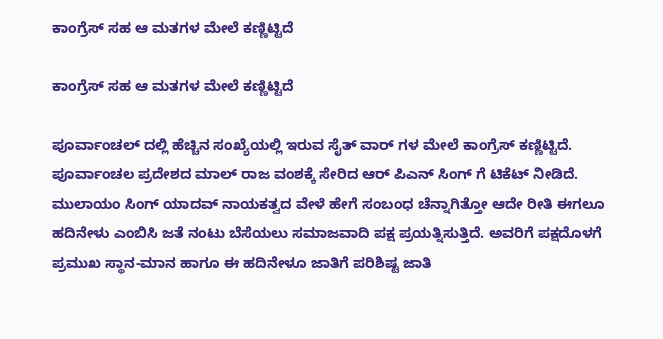ಕಾಂಗ್ರೆಸ್ ಸಹ ಆ ಮತಗಳ ಮೇಲೆ ಕಣ್ಣಿಟ್ಟಿದೆ

ಕಾಂಗ್ರೆಸ್ ಸಹ ಆ ಮತಗಳ ಮೇಲೆ ಕಣ್ಣಿಟ್ಟಿದೆ

ಪೂರ್ವಾಂಚಲ್ ದಲ್ಲಿ ಹೆಚ್ಚಿನ ಸಂಖ್ಯೆಯಲ್ಲಿ ಇರುವ ಸೈತ್ ವಾರ್ ಗಳ ಮೇಲೆ ಕಾಂಗ್ರೆಸ್ ಕಣ್ಣಿಟ್ಟಿದೆ. ಪೂರ್ವಾಂಚಲ ಪ್ರದೇಶದ ಮಾಲ್ ರಾಜ ವಂಶಕ್ಕೆ ಸೇರಿದ ಆರ್ ಪಿಎನ್ ಸಿಂಗ್ ಗೆ ಟಿಕೆಟ್ ನೀಡಿದೆ. ಮುಲಾಯಂ ಸಿಂಗ್ ಯಾದವ್ ನಾಯಕತ್ವದ ವೇಳೆ ಹೇಗೆ ಸಂಬಂಧ ಚೆನ್ನಾಗಿತ್ತೋ ಆದೇ ರೀತಿ ಈಗಲೂ ಹದಿನೇಳು ಎಂಬಿಸಿ ಜತೆ ನಂಟು ಬೆಸೆಯಲು ಸಮಾಜವಾದಿ ಪಕ್ಷ ಪ್ರಯತ್ನಿಸುತ್ತಿದೆ. ಅವರಿಗೆ ಪಕ್ಷದೊಳಗೆ ಪ್ರಮುಖ ಸ್ಥಾನ-ಮಾನ ಹಾಗೂ ಈ ಹದಿನೇಳೂ ಜಾತಿಗೆ ಪರಿಶಿಷ್ಟ ಜಾತಿ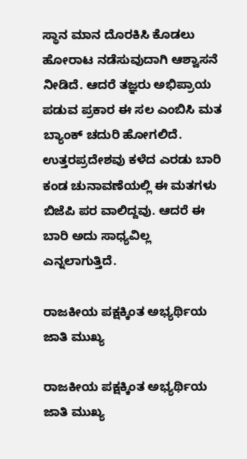ಸ್ಥಾನ ಮಾನ ದೊರಕಿಸಿ ಕೊಡಲು ಹೋರಾಟ ನಡೆಸುವುದಾಗಿ ಆಶ್ವಾಸನೆ ನೀಡಿದೆ. ಆದರೆ ತಜ್ಞರು ಅಭಿಪ್ರಾಯ ಪಡುವ ಪ್ರಕಾರ ಈ ಸಲ ಎಂಬಿಸಿ ಮತ ಬ್ಯಾಂಕ್ ಚದುರಿ ಹೋಗಲಿದೆ. ಉತ್ತರಪ್ರದೇಶವು ಕಳೆದ ಎರಡು ಬಾರಿ ಕಂಡ ಚುನಾವಣೆಯಲ್ಲಿ ಈ ಮತಗಳು ಬಿಜೆಪಿ ಪರ ವಾಲಿದ್ದವು. ಆದರೆ ಈ ಬಾರಿ ಅದು ಸಾಧ್ಯವಿಲ್ಲ ಎನ್ನಲಾಗುತ್ತಿದೆ.

ರಾಜಕೀಯ ಪಕ್ಷಕ್ಕಿಂತ ಅಭ್ಯರ್ಥಿಯ ಜಾತಿ ಮುಖ್ಯ

ರಾಜಕೀಯ ಪಕ್ಷಕ್ಕಿಂತ ಅಭ್ಯರ್ಥಿಯ ಜಾತಿ ಮುಖ್ಯ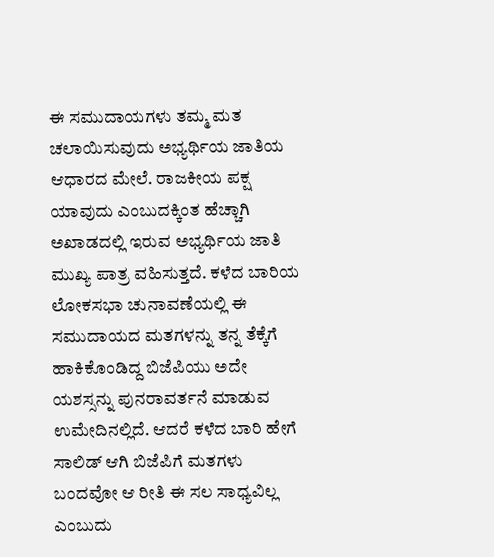ಈ ಸಮುದಾಯಗಳು ತಮ್ಮ ಮತ ಚಲಾಯಿಸುವುದು ಅಭ್ಯರ್ಥಿಯ ಜಾತಿಯ ಆಧಾರದ ಮೇಲೆ. ರಾಜಕೀಯ ಪಕ್ಷ ಯಾವುದು ಎಂಬುದಕ್ಕಿಂತ ಹೆಚ್ಚಾಗಿ ಅಖಾಡದಲ್ಲಿ ಇರುವ ಅಭ್ಯರ್ಥಿಯ ಜಾತಿ ಮುಖ್ಯ ಪಾತ್ರ ವಹಿಸುತ್ತದೆ. ಕಳೆದ ಬಾರಿಯ ಲೋಕಸಭಾ ಚುನಾವಣೆಯಲ್ಲಿ ಈ ಸಮುದಾಯದ ಮತಗಳನ್ನು ತನ್ನ ತೆಕ್ಕೆಗೆ ಹಾಕಿಕೊಂಡಿದ್ದ ಬಿಜೆಪಿಯು ಅದೇ ಯಶಸ್ಸನ್ನು ಪುನರಾವರ್ತನೆ ಮಾಡುವ ಉಮೇದಿನಲ್ಲಿದೆ. ಆದರೆ ಕಳೆದ ಬಾರಿ ಹೇಗೆ ಸಾಲಿಡ್ ಆಗಿ ಬಿಜೆಪಿಗೆ ಮತಗಳು ಬಂದವೋ ಆ ರೀತಿ ಈ ಸಲ ಸಾಧ್ಯವಿಲ್ಲ ಎಂಬುದು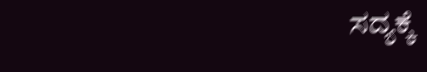ಸದ್ಯಕ್ಕೆ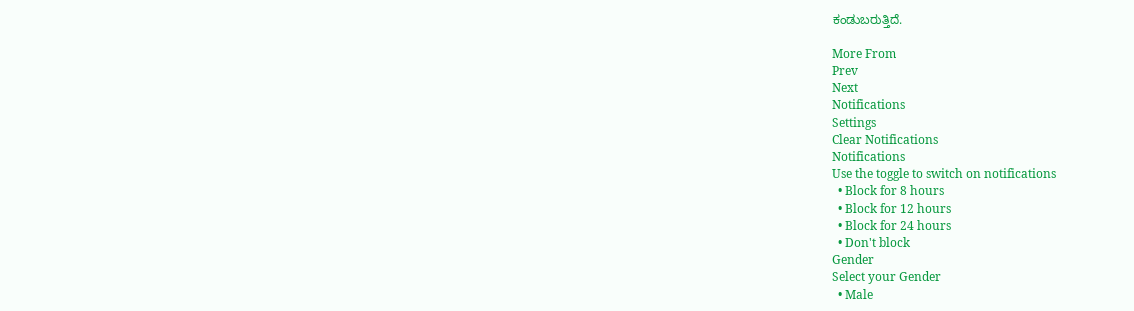ಕಂಡುಬರುತ್ತಿದೆ.

More From
Prev
Next
Notifications
Settings
Clear Notifications
Notifications
Use the toggle to switch on notifications
  • Block for 8 hours
  • Block for 12 hours
  • Block for 24 hours
  • Don't block
Gender
Select your Gender
  • Male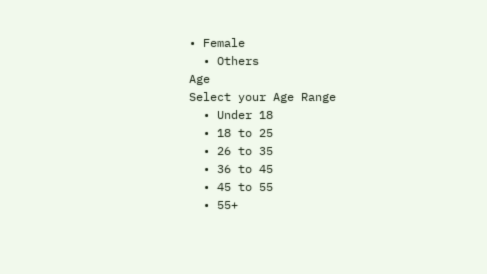• Female
  • Others
Age
Select your Age Range
  • Under 18
  • 18 to 25
  • 26 to 35
  • 36 to 45
  • 45 to 55
  • 55+